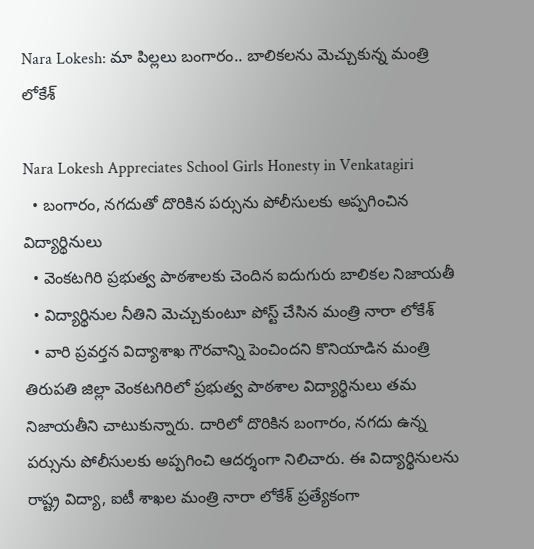Nara Lokesh: మా పిల్లలు బంగారం.. బాలికలను మెచ్చుకున్న మంత్రి లోకేశ్

Nara Lokesh Appreciates School Girls Honesty in Venkatagiri
  • బంగారం, నగదుతో దొరికిన పర్సును పోలీసులకు అప్పగించిన విద్యార్థినులు
  • వెంకటగిరి ప్రభుత్వ పాఠశాలకు చెందిన ఐదుగురు బాలికల నిజాయతీ
  • విద్యార్థినుల నీతిని మెచ్చుకుంటూ పోస్ట్ చేసిన మంత్రి నారా లోకేశ్
  • వారి ప్రవర్తన విద్యాశాఖ గౌరవాన్ని పెంచిందని కొనియాడిన మంత్రి
తిరుపతి జిల్లా వెంకటగిరిలో ప్రభుత్వ పాఠశాల విద్యార్థినులు తమ నిజాయతీని చాటుకున్నారు. దారిలో దొరికిన బంగారం, నగదు ఉన్న పర్సును పోలీసులకు అప్పగించి ఆదర్శంగా నిలిచారు. ఈ విద్యార్థినులను రాష్ట్ర విద్యా, ఐటీ శాఖల మంత్రి నారా లోకేశ్ ప్రత్యేకంగా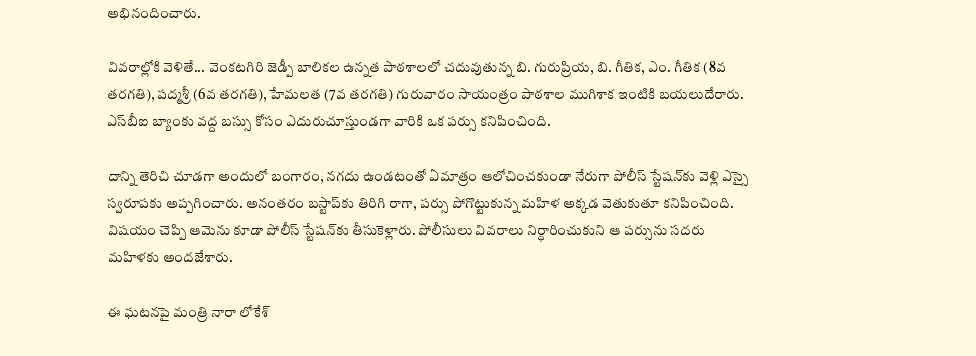అభినందించారు.

వివరాల్లోకి వెళితే... వెంకటగిరి జెడ్పీ బాలికల ఉన్నత పాఠశాలలో చదువుతున్న బి. గురుప్రియ, బి. గీతిక, ఎం. గీతిక (8వ తరగతి), పద్మశ్రీ (6వ తరగతి), హేమలత (7వ తరగతి) గురువారం సాయంత్రం పాఠశాల ముగిశాక ఇంటికి బయలుదేరారు. ఎస్‌బీఐ బ్యాంకు వద్ద బస్సు కోసం ఎదురుచూస్తుండగా వారికి ఒక పర్సు కనిపించింది.

దాన్ని తెరిచి చూడగా అందులో బంగారం, నగదు ఉండటంతో ఏమాత్రం ఆలోచించకుండా నేరుగా పోలీస్ స్టేషన్‌కు వెళ్లి ఎస్సై స్వరూపకు అప్పగించారు. అనంతరం బస్టాప్‌కు తిరిగి రాగా, పర్సు పోగొట్టుకున్న మహిళ అక్కడ వెతుకుతూ కనిపించింది. విషయం చెప్పి ఆమెను కూడా పోలీస్ స్టేషన్‌కు తీసుకెళ్లారు. పోలీసులు వివరాలు నిర్ధారించుకుని ఆ పర్సును సదరు మహిళకు అందజేశారు.

ఈ ఘటనపై మంత్రి నారా లోకేశ్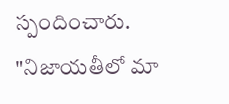స్పందించారు. "నిజాయతీలో మా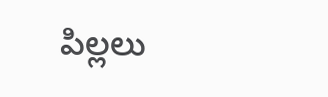పిల్లలు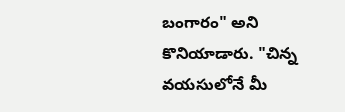బంగారం" అని కొనియాడారు. "చిన్న వయసులోనే మీ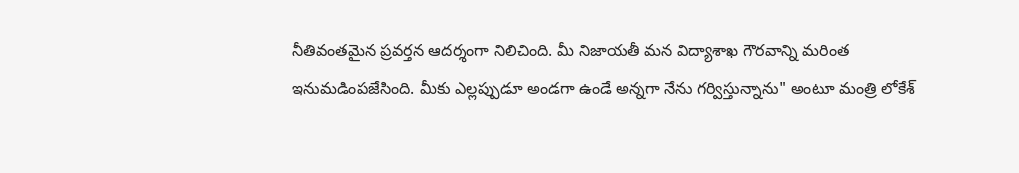నీతివంతమైన ప్రవర్తన ఆదర్శంగా నిలిచింది. మీ నిజాయతీ మన విద్యాశాఖ గౌరవాన్ని మరింత ఇనుమడింపజేసింది. మీకు ఎల్లప్పుడూ అండగా ఉండే అన్నగా నేను గర్విస్తున్నాను" అంటూ మంత్రి లోకేశ్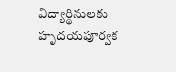విద్యార్థినులకు హృదయపూర్వక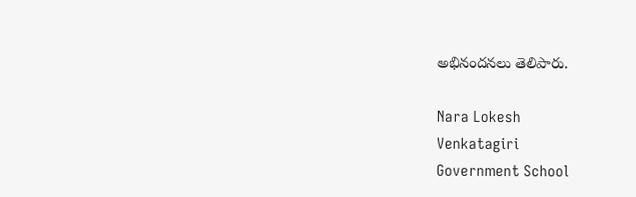అభినందనలు తెలిపారు.

Nara Lokesh
Venkatagiri
Government School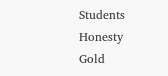Students
Honesty
Gold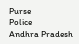Purse
Police
Andhra Pradesh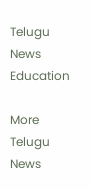Telugu News
Education

More Telugu News